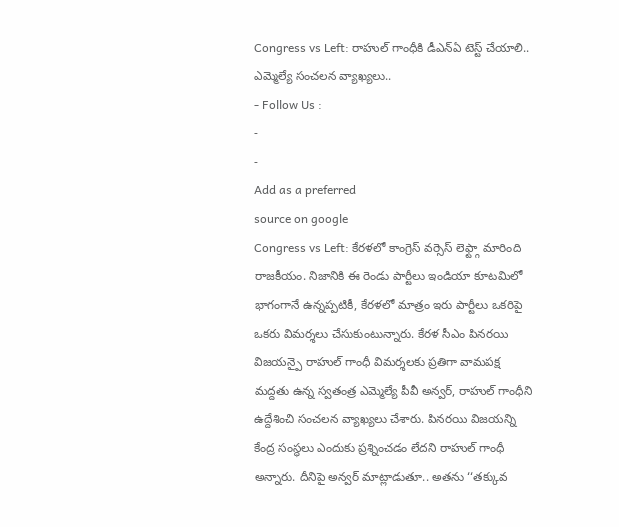Congress vs Left: రాహుల్ గాంధీకి డీఎన్ఏ టెస్ట్ చేయాలి.. ఎమ్మెల్యే సంచలన వ్యాఖ్యలు..
- Follow Us :
-
-
Add as a preferred
source on google
Congress vs Left: కేరళలో కాంగ్రెస్ వర్సెస్ లెఫ్ట్గా మారింది రాజకీయం. నిజానికి ఈ రెండు పార్టీలు ఇండియా కూటమిలో భాగంగానే ఉన్నప్పటికీ, కేరళలో మాత్రం ఇరు పార్టీలు ఒకరిపై ఒకరు విమర్శలు చేసుకుంటున్నారు. కేరళ సీఎం పినరయి విజయన్పై రాహుల్ గాంధీ విమర్శలకు ప్రతిగా వామపక్ష మద్దతు ఉన్న స్వతంత్ర ఎమ్మెల్యే పీవీ అన్వర్, రాహుల్ గాంధీని ఉద్దేశించి సంచలన వ్యాఖ్యలు చేశారు. పినరయి విజయన్ని కేంద్ర సంస్థలు ఎందుకు ప్రశ్నించడం లేదని రాహుల్ గాంధీ అన్నారు. దీనిపై అన్వర్ మాట్లాడుతూ.. అతను ‘‘తక్కువ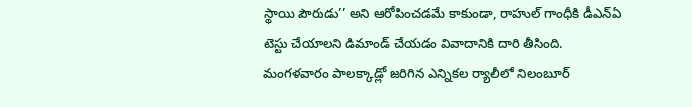స్థాయి పౌరుడు’’ అని ఆరోపించడమే కాకుండా, రాహుల్ గాంధీకి డీఎన్ఏ టెస్టు చేయాలని డిమాండ్ చేయడం వివాదానికి దారి తీసింది.
మంగళవారం పాలక్కాడ్లో జరిగిన ఎన్నికల ర్యాలీలో నిలంబూర్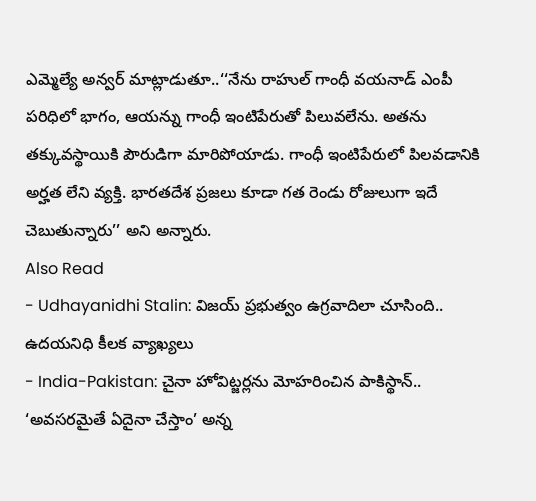ఎమ్మెల్యే అన్వర్ మాట్లాడుతూ..‘‘నేను రాహుల్ గాంధీ వయనాడ్ ఎంపీ పరిధిలో భాగం, ఆయన్ను గాంధీ ఇంటిపేరుతో పిలువలేను. అతను తక్కువస్థాయికి పౌరుడిగా మారిపోయాడు. గాంధీ ఇంటిపేరులో పిలవడానికి అర్హత లేని వ్యక్తి. భారతదేశ ప్రజలు కూడా గత రెండు రోజులుగా ఇదే చెబుతున్నారు’’ అని అన్నారు.
Also Read
- Udhayanidhi Stalin: విజయ్ ప్రభుత్వం ఉగ్రవాదిలా చూసింది.. ఉదయనిధి కీలక వ్యాఖ్యలు
- India-Pakistan: చైనా హోవిట్జర్లను మోహరించిన పాకిస్థాన్.. ‘అవసరమైతే ఏదైనా చేస్తాం’ అన్న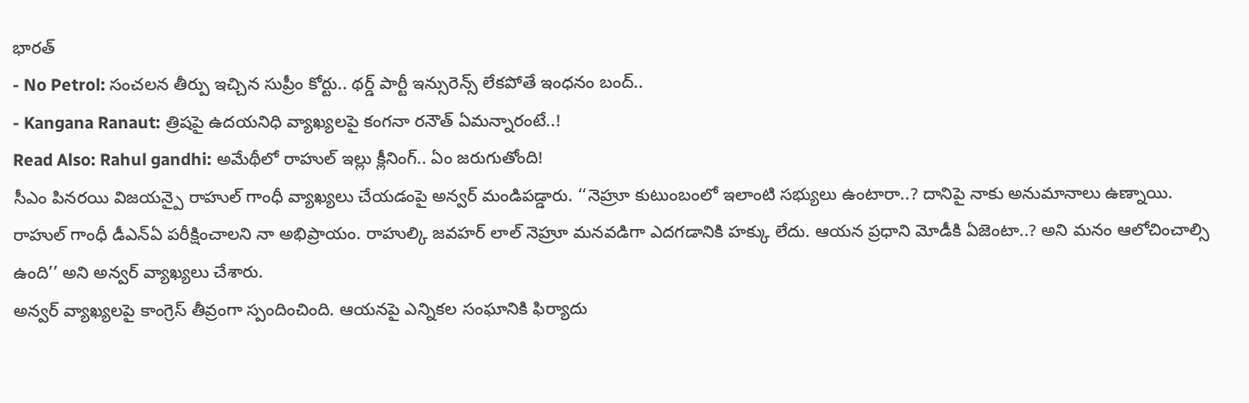భారత్
- No Petrol: సంచలన తీర్పు ఇచ్చిన సుప్రీం కోర్టు.. థర్డ్ పార్టీ ఇన్సురెన్స్ లేకపోతే ఇంధనం బంద్..
- Kangana Ranaut: త్రిషపై ఉదయనిధి వ్యాఖ్యలపై కంగనా రనౌత్ ఏమన్నారంటే..!
Read Also: Rahul gandhi: అమేథీలో రాహుల్ ఇల్లు క్లీనింగ్.. ఏం జరుగుతోంది!
సీఎం పినరయి విజయన్పై రాహుల్ గాంధీ వ్యాఖ్యలు చేయడంపై అన్వర్ మండిపడ్డారు. ‘‘నెహ్రూ కుటుంబంలో ఇలాంటి సభ్యులు ఉంటారా..? దానిపై నాకు అనుమానాలు ఉణ్నాయి. రాహుల్ గాంధీ డీఎన్ఏ పరీక్షించాలని నా అభిప్రాయం. రాహుల్కి జవహర్ లాల్ నెహ్రూ మనవడిగా ఎదగడానికి హక్కు లేదు. ఆయన ప్రధాని మోడీకి ఏజెంటా..? అని మనం ఆలోచించాల్సి ఉంది’’ అని అన్వర్ వ్యాఖ్యలు చేశారు.
అన్వర్ వ్యాఖ్యలపై కాంగ్రెస్ తీవ్రంగా స్పందించింది. ఆయనపై ఎన్నికల సంఘానికి ఫిర్యాదు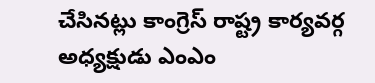చేసినట్లు కాంగ్రెస్ రాష్ట్ర కార్యవర్గ అధ్యక్షుడు ఎంఎం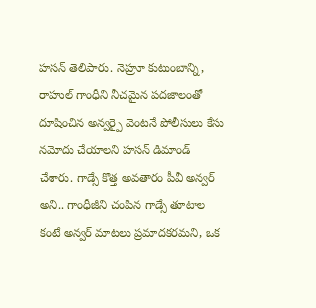హసన్ తెలిపారు. నెహ్రూ కుటుంబాన్ని, రాహుల్ గాంధీని నీచమైన పదజాలంతో దూషించిన అన్వర్పై వెంటనే పోలీసులు కేసు నమోదు చేయాలని హసన్ డిమాండ్ చేశారు. గాడ్సే కొత్త అవతారం పీవీ అన్వర్ అని.. గాంధీజీని చంపిన గాడ్సే తూటాల కంటే అన్వర్ మాటలు ప్రమాదకరమని, ఒక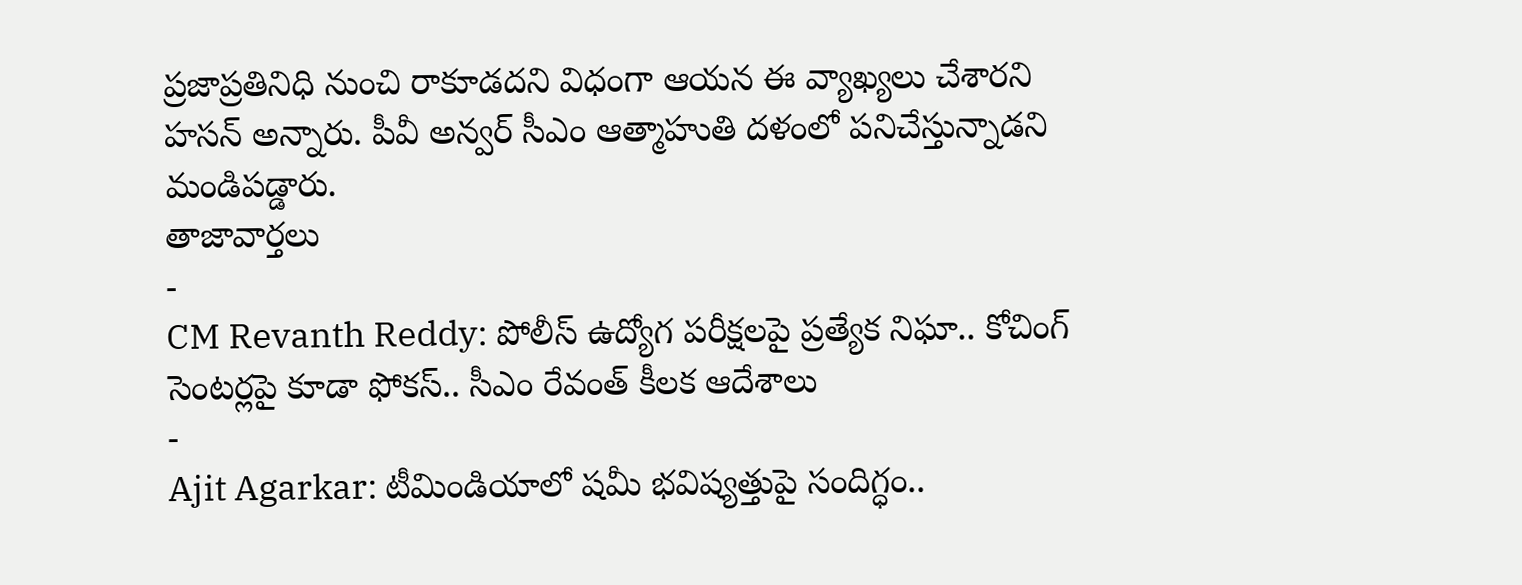ప్రజాప్రతినిధి నుంచి రాకూడదని విధంగా ఆయన ఈ వ్యాఖ్యలు చేశారని హసన్ అన్నారు. పీవీ అన్వర్ సీఎం ఆత్మాహుతి దళంలో పనిచేస్తున్నాడని మండిపడ్డారు.
తాజావార్తలు
-
CM Revanth Reddy: పోలీస్ ఉద్యోగ పరీక్షలపై ప్రత్యేక నిఘా.. కోచింగ్ సెంటర్లపై కూడా ఫోకస్.. సీఎం రేవంత్ కీలక ఆదేశాలు
-
Ajit Agarkar: టీమిండియాలో షమీ భవిష్యత్తుపై సందిగ్ధం..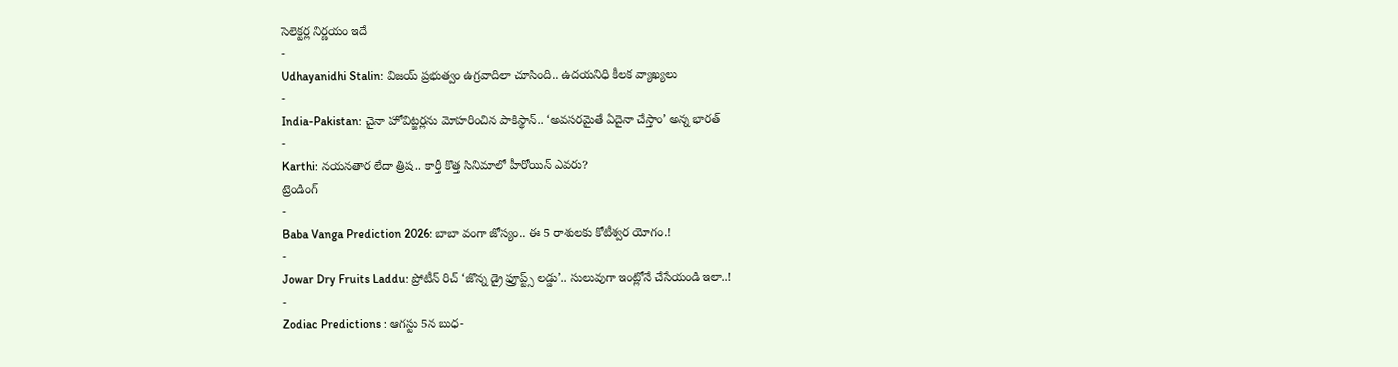సెలెక్టర్ల నిర్ణయం ఇదే
-
Udhayanidhi Stalin: విజయ్ ప్రభుత్వం ఉగ్రవాదిలా చూసింది.. ఉదయనిధి కీలక వ్యాఖ్యలు
-
India-Pakistan: చైనా హోవిట్జర్లను మోహరించిన పాకిస్థాన్.. ‘అవసరమైతే ఏదైనా చేస్తాం’ అన్న భారత్
-
Karthi: నయనతార లేదా త్రిష.. కార్తీ కొత్త సినిమాలో హీరోయిన్ ఎవరు?
ట్రెండింగ్
-
Baba Vanga Prediction 2026: బాబా వంగా జోస్యం.. ఈ 5 రాశులకు కోటీశ్వర యోగం.!
-
Jowar Dry Fruits Laddu: ప్రోటీన్ రిచ్ ‘జొన్న డ్రై ఫ్రూప్ట్స్ లడ్డు’.. సులువుగా ఇంట్లోనే చేసేయండి ఇలా..!
-
Zodiac Predictions : ఆగస్టు 5న బుధ-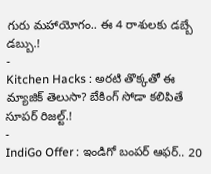గురు మహాయోగం.. ఈ 4 రాశులకు డబ్బే డబ్బు.!
-
Kitchen Hacks : అరటి తొక్కతో ఈ మ్యాజిక్ తెలుసా? బేకింగ్ సోడా కలిపితే సూపర్ రిజల్ట్.!
-
IndiGo Offer : ఇండిగో బంపర్ ఆఫర్.. 20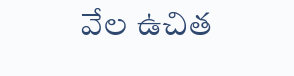వేల ఉచిత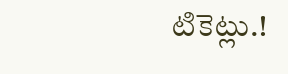టికెట్లు.!